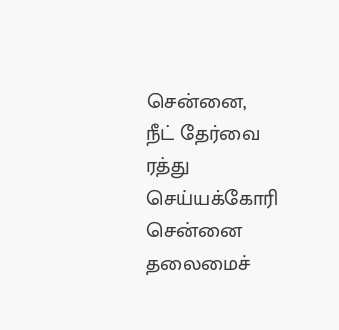சென்னை,
நீட் தேர்வை ரத்து செய்யக்கோரி சென்னை தலைமைச்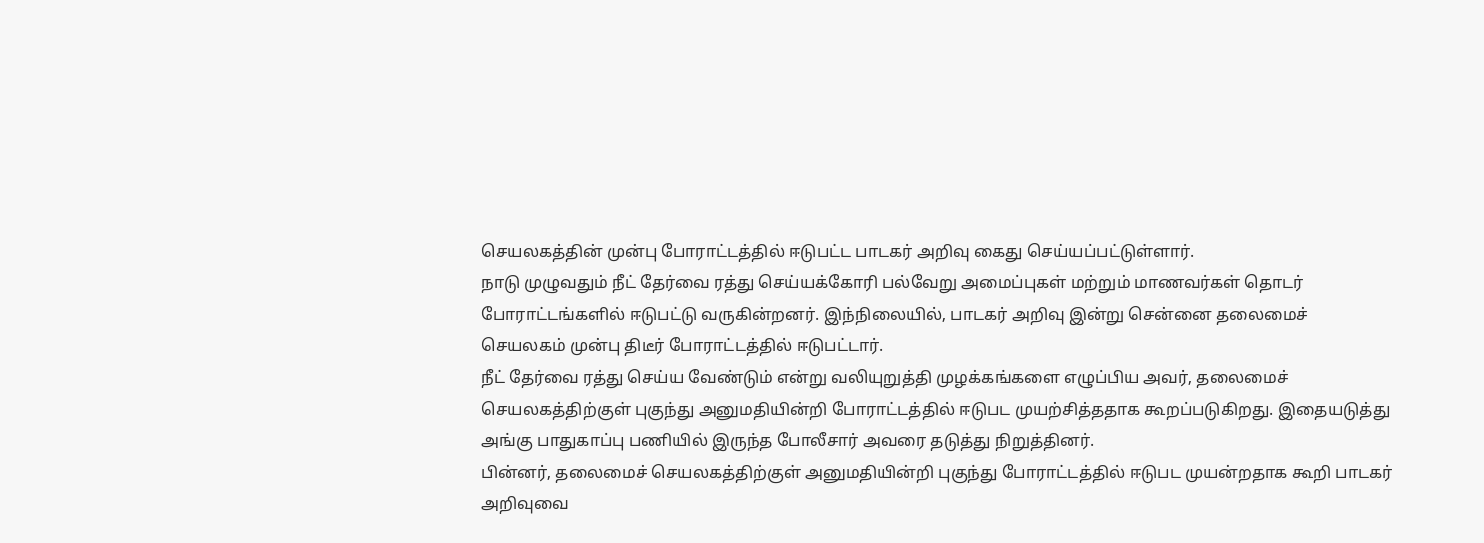செயலகத்தின் முன்பு போராட்டத்தில் ஈடுபட்ட பாடகர் அறிவு கைது செய்யப்பட்டுள்ளார்.
நாடு முழுவதும் நீட் தேர்வை ரத்து செய்யக்கோரி பல்வேறு அமைப்புகள் மற்றும் மாணவர்கள் தொடர் போராட்டங்களில் ஈடுபட்டு வருகின்றனர். இந்நிலையில், பாடகர் அறிவு இன்று சென்னை தலைமைச் செயலகம் முன்பு திடீர் போராட்டத்தில் ஈடுபட்டார்.
நீட் தேர்வை ரத்து செய்ய வேண்டும் என்று வலியுறுத்தி முழக்கங்களை எழுப்பிய அவர், தலைமைச் செயலகத்திற்குள் புகுந்து அனுமதியின்றி போராட்டத்தில் ஈடுபட முயற்சித்ததாக கூறப்படுகிறது. இதையடுத்து அங்கு பாதுகாப்பு பணியில் இருந்த போலீசார் அவரை தடுத்து நிறுத்தினர்.
பின்னர், தலைமைச் செயலகத்திற்குள் அனுமதியின்றி புகுந்து போராட்டத்தில் ஈடுபட முயன்றதாக கூறி பாடகர் அறிவுவை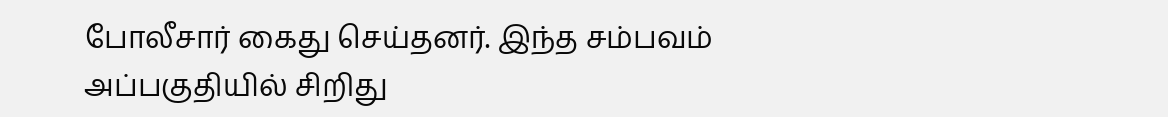போலீசார் கைது செய்தனர். இந்த சம்பவம் அப்பகுதியில் சிறிது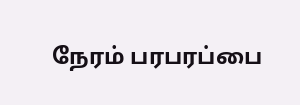நேரம் பரபரப்பை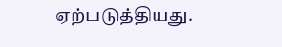ஏற்படுத்தியது.